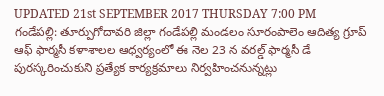UPDATED 21st SEPTEMBER 2017 THURSDAY 7:00 PM
గండేపల్లి: తూర్పుగోదావరి జిల్లా గండేపల్లి మండలం సూరంపాలెం ఆదిత్య గ్రూప్ ఆఫ్ ఫార్మసీ కళాశాలల ఆధ్వర్యంలో ఈ నెల 23 న వరల్డ్ ఫార్మసీ డే పురస్కరించుకుని ప్రత్యేక కార్యక్రమాలు నిర్వహించనున్నట్లు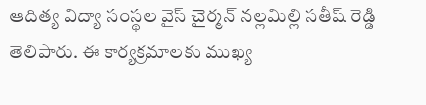ఆదిత్య విద్యా సంస్థల వైస్ చైర్మన్ నల్లమిల్లి సతీష్ రెడ్డి తెలిపారు. ఈ కార్యక్రమాలకు ముఖ్య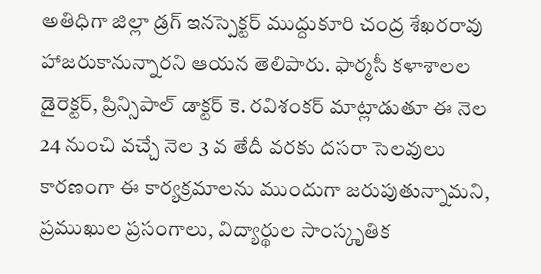అతిధిగా జిల్లా డ్రగ్ ఇనస్పెక్టర్ ముద్దుకూరి చంద్ర శేఖరరావు హాజరుకానున్నారని ఆయన తెలిపారు. ఫార్మసీ కళాశాలల డైరెక్టర్, ప్రిన్సిపాల్ డాక్టర్ కె. రవిశంకర్ మాట్లాడుతూ ఈ నెల 24 నుంచి వచ్చే నెల 3 వ తేదీ వరకు దసరా సెలవులు కారణంగా ఈ కార్యక్రమాలను ముందుగా జరుపుతున్నామని, ప్రముఖుల ప్రసంగాలు, విద్యార్థుల సాంస్కృతిక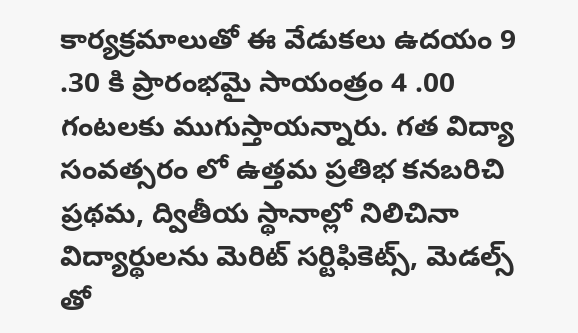కార్యక్రమాలుతో ఈ వేడుకలు ఉదయం 9 .30 కి ప్రారంభమై సాయంత్రం 4 .00 గంటలకు ముగుస్తాయన్నారు. గత విద్యా సంవత్సరం లో ఉత్తమ ప్రతిభ కనబరిచి ప్రథమ, ద్వితీయ స్థానాల్లో నిలిచినా విద్యార్థులను మెరిట్ సర్టిఫికెట్స్, మెడల్స్ తో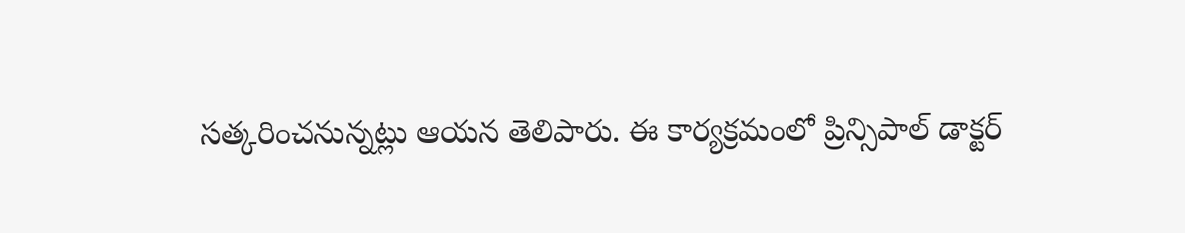సత్కరించనున్నట్లు ఆయన తెలిపారు. ఈ కార్యక్రమంలో ప్రిన్సిపాల్ డాక్టర్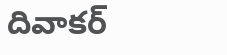దివాకర్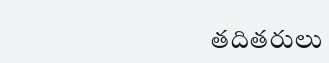తదితరులు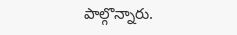పాల్గొన్నారు.